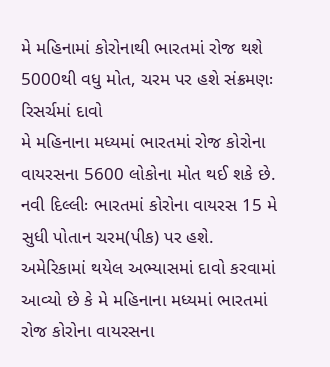મે મહિનામાં કોરોનાથી ભારતમાં રોજ થશે 5000થી વધુ મોત, ચરમ પર હશે સંક્રમણઃ રિસર્ચમાં દાવો
મે મહિનાના મધ્યમાં ભારતમાં રોજ કોરોના વાયરસના 5600 લોકોના મોત થઈ શકે છે.
નવી દિલ્લીઃ ભારતમાં કોરોના વાયરસ 15 મે સુધી પોતાન ચરમ(પીક) પર હશે. અમેરિકામાં થયેલ અભ્યાસમાં દાવો કરવામાં આવ્યો છે કે મે મહિનાના મધ્યમાં ભારતમાં રોજ કોરોના વાયરસના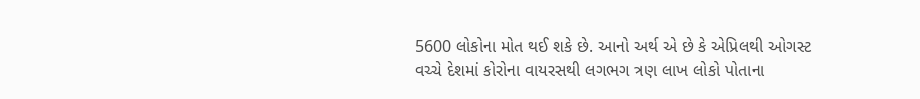5600 લોકોના મોત થઈ શકે છે. આનો અર્થ એ છે કે એપ્રિલથી ઓગસ્ટ વચ્ચે દેશમાં કોરોના વાયરસથી લગભગ ત્રણ લાખ લોકો પોતાના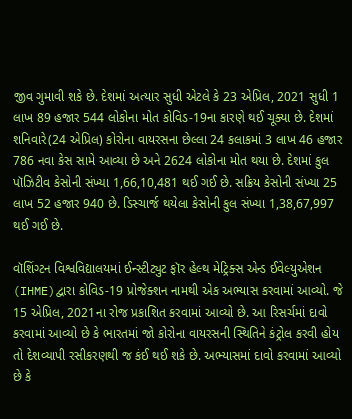જીવ ગુમાવી શકે છે. દેશમાં અત્યાર સુધી એટલે કે 23 એપ્રિલ, 2021 સુધી 1 લાખ 89 હજાર 544 લોકોના મોત કોવિડ-19ના કારણે થઈ ચૂક્યા છે. દેશમાં શનિવારે(24 એપ્રિલ) કોરોના વાયરસના છેલ્લા 24 કલાકમાં 3 લાખ 46 હજાર 786 નવા કેસ સામે આવ્યા છે અને 2624 લોકોના મોત થયા છે. દેશમાં કુલ પૉઝિટીવ કેસોની સંખ્યા 1,66,10,481 થઈ ગઈ છે. સક્રિય કેસોની સંખ્યા 25 લાખ 52 હજાર 940 છે. ડિસ્ચાર્જ થયેલા કેસોની કુલ સંખ્યા 1,38,67,997 થઈ ગઈ છે.

વૉશિંગ્ટન વિશ્વવિદ્યાલયમાં ઈન્સ્ટીટ્યુટ ફૉર હેલ્થ મેટ્રિક્સ એન્ડ ઈવેલ્યુએશન (IHME)દ્વારા કોવિડ-19 પ્રોજેક્શન નામથી એક અભ્યાસ કરવામાં આવ્યો. જે 15 એપ્રિલ, 2021ના રોજ પ્રકાશિત કરવામાં આવ્યો છે. આ રિસર્ચમાં દાવો કરવામાં આવ્યો છે કે ભારતમાં જો કોરોના વાયરસની સ્થિતિને કંટ્રોલ કરવી હોય તો દેશવ્યાપી રસીકરણથી જ કંઈ થઈ શકે છે. અભ્યાસમાં દાવો કરવામાં આવ્યો છે કે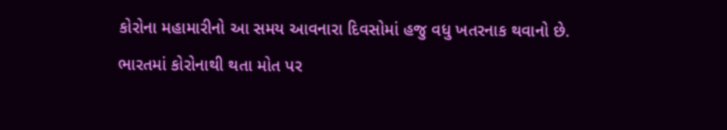કોરોના મહામારીનો આ સમય આવનારા દિવસોમાં હજુ વધુ ખતરનાક થવાનો છે.
ભારતમાં કોરોનાથી થતા મોત પર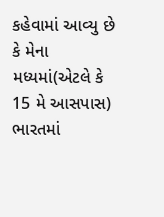કહેવામાં આવ્યુ છે કે મેના મધ્યમાં(એટલે કે 15 મે આસપાસ) ભારતમાં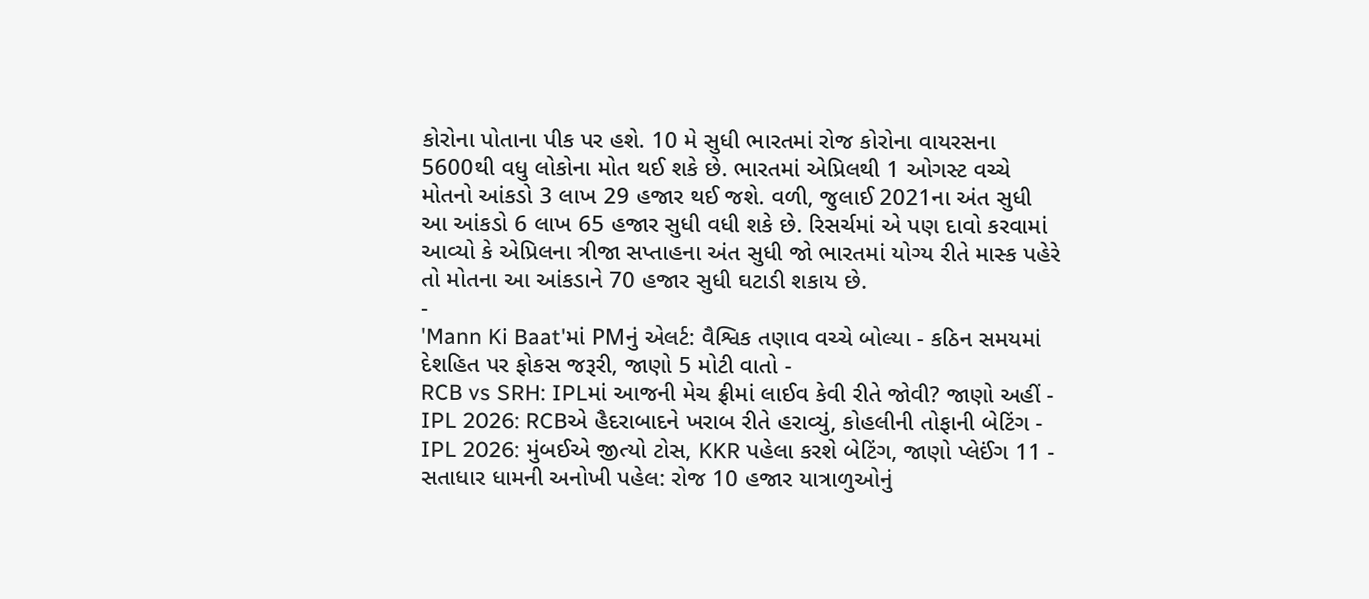કોરોના પોતાના પીક પર હશે. 10 મે સુધી ભારતમાં રોજ કોરોના વાયરસના 5600થી વધુ લોકોના મોત થઈ શકે છે. ભારતમાં એપ્રિલથી 1 ઓગસ્ટ વચ્ચે મોતનો આંકડો 3 લાખ 29 હજાર થઈ જશે. વળી, જુલાઈ 2021ના અંત સુધી આ આંકડો 6 લાખ 65 હજાર સુધી વધી શકે છે. રિસર્ચમાં એ પણ દાવો કરવામાં આવ્યો કે એપ્રિલના ત્રીજા સપ્તાહના અંત સુધી જો ભારતમાં યોગ્ય રીતે માસ્ક પહેરે તો મોતના આ આંકડાને 70 હજાર સુધી ઘટાડી શકાય છે.
-
'Mann Ki Baat'માં PMનું એલર્ટ: વૈશ્વિક તણાવ વચ્ચે બોલ્યા - કઠિન સમયમાં દેશહિત પર ફોકસ જરૂરી, જાણો 5 મોટી વાતો -
RCB vs SRH: IPLમાં આજની મેચ ફ્રીમાં લાઈવ કેવી રીતે જોવી? જાણો અહીં -
IPL 2026: RCBએ હૈદરાબાદને ખરાબ રીતે હરાવ્યું, કોહલીની તોફાની બેટિંગ -
IPL 2026: મુંબઈએ જીત્યો ટોસ, KKR પહેલા કરશે બેટિંગ, જાણો પ્લેઈંગ 11 -
સતાધાર ધામની અનોખી પહેલ: રોજ 10 હજાર યાત્રાળુઓનું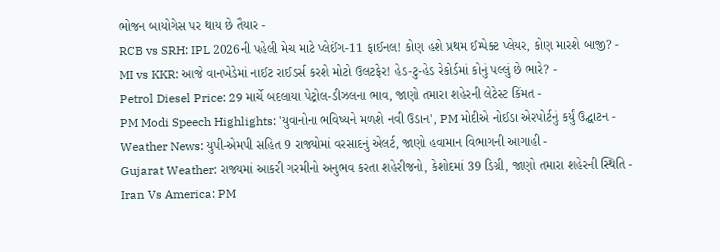ભોજન બાયોગેસ પર થાય છે તૈયાર -
RCB vs SRH: IPL 2026ની પહેલી મેચ માટે પ્લેઈંગ-11 ફાઈનલ! કોણ હશે પ્રથમ ઈમ્પેક્ટ પ્લેયર, કોણ મારશે બાજી? -
MI vs KKR: આજે વાનખેડેમાં નાઈટ રાઈડર્સ કરશે મોટો ઉલટફેર! હેડ-ટુ-હેડ રેકોર્ડમાં કોનું પલ્લું છે ભારે? -
Petrol Diesel Price: 29 માર્ચે બદલાયા પેટ્રોલ-ડીઝલના ભાવ, જાણો તમારા શહેરની લેટેસ્ટ કિંમત -
PM Modi Speech Highlights: 'યુવાનોના ભવિષ્યને મળશે નવી ઉડાન', PM મોદીએ નોઈડા એરપોર્ટનું કર્યું ઉદ્ઘાટન -
Weather News: યુપી-એમપી સહિત 9 રાજ્યોમાં વરસાદનું એલર્ટ, જાણો હવામાન વિભાગની આગાહી -
Gujarat Weather: રાજ્યમાં આકરી ગરમીનો અનુભવ કરતા શહેરીજનો, કેશોદમાં 39 ડિગ્રી, જાણો તમારા શહેરની સ્થિતિ -
Iran Vs America: PM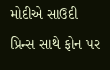મોદીએ સાઉદી પ્રિન્સ સાથે ફોન પર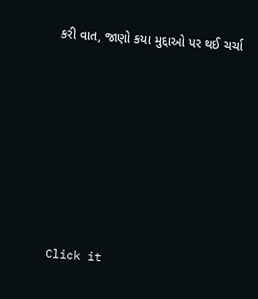કરી વાત, જાણો કયા મુદ્દાઓ પર થઈ ચર્ચા







Click it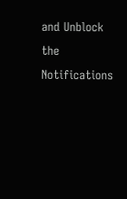and Unblock the Notifications